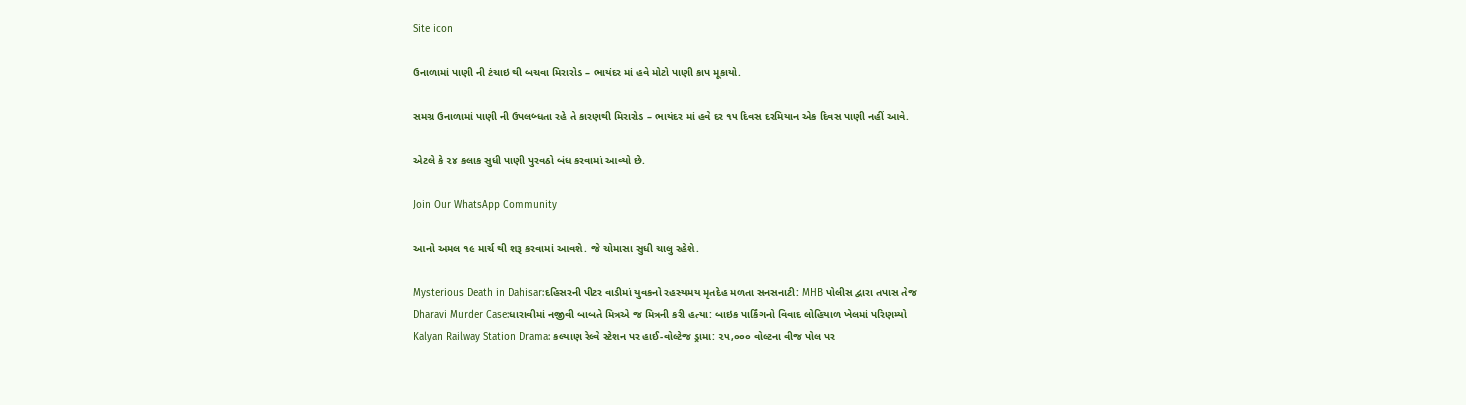Site icon

ઉનાળામાં પાણી ની ટંચાઇ થી બચવા મિરારોડ – ભાયંદર માં હવે મોટો પાણી કાપ મૂકાયો.

સમગ્ર ઉનાળામાં પાણી ની ઉપલબ્ધતા રહે તે કારણથી મિરારોડ – ભાયંદર માં હવે દર ૧૫ દિવસ દરમિયાન એક દિવસ પાણી નહીં આવે.

એટલે કે ૨૪ કલાક સુધી પાણી પુરવઠો બંધ કરવામાં આવ્યો છે.

Join Our WhatsApp Community

આનો અમલ ૧૯ માર્ચ થી શરૂ કરવામાં આવશે. જે ચોમાસા સુધી ચાલુ રહેશે.

Mysterious Death in Dahisar:દહિસરની પીટર વાડીમાં યુવકનો રહસ્યમય મૃતદેહ મળતા સનસનાટી: MHB પોલીસ દ્વારા તપાસ તેજ
Dharavi Murder Case:ધારાવીમાં નજીવી બાબતે મિત્રએ જ મિત્રની કરી હત્યા: બાઇક પાર્કિંગનો વિવાદ લોહિયાળ ખેલમાં પરિણમ્યો
Kalyan Railway Station Drama: કલ્યાણ રેલ્વે સ્ટેશન પર હાઈ-વોલ્ટેજ ડ્રામા: ૨૫,૦૦૦ વોલ્ટના વીજ પોલ પર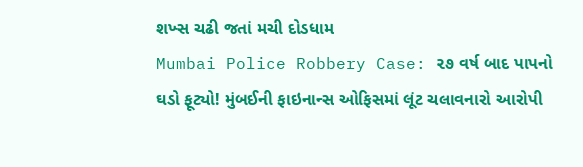શખ્સ ચઢી જતાં મચી દોડધામ
Mumbai Police Robbery Case: ૨૭ વર્ષ બાદ પાપનો ઘડો ફૂટ્યો! મુંબઈની ફાઇનાન્સ ઓફિસમાં લૂંટ ચલાવનારો આરોપી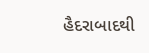હૈદરાબાદથી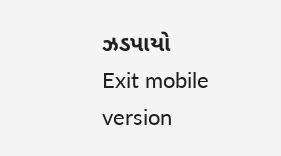ઝડપાયો
Exit mobile version